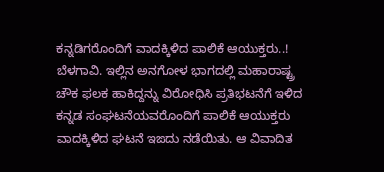ಕನ್ನಡಿಗರೊಂದಿಗೆ ವಾದಕ್ಕಿಳಿದ ಪಾಲಿಕೆ ಆಯುಕ್ತರು..!
ಬೆಳಗಾವಿ. ಇಲ್ಲಿನ ಅನಗೋಳ ಭಾಗದಲ್ಲಿ ಮಹಾರಾಷ್ಟ್ರ ಚೌಕ ಫಲಕ ಹಾಕಿದ್ದನ್ನು ವಿರೋಧಿಸಿ ಪ್ರತಿಭಟನೆಗೆ ಇಳಿದ ಕನ್ನಡ ಸಂಘಟನೆಯವರೊಂದಿಗೆ ಪಾಲಿಕೆ ಆಯುಕ್ತರು ವಾದಕ್ಕಿಳಿದ ಘಟನೆ ಇಙದು ನಡೆಯಿತು. ಆ ವಿವಾದಿತ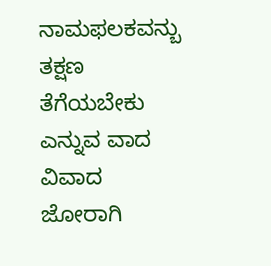ನಾಮಫಲಕವನ್ಬು ತಕ್ಷಣ ತೆಗೆಯಬೇಕು ಎನ್ನುವ ವಾದ ವಿವಾದ ಜೋರಾಗಿ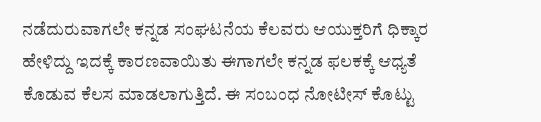ನಡೆದುರುವಾಗಲೇ ಕನ್ನಡ ಸಂಘಟನೆಯ ಕೆಲವರು ಆಯುಕ್ತರಿಗೆ ಧಿಕ್ಕಾರ ಹೇಳಿದ್ದು ಇದಕ್ಕೆ ಕಾರಣವಾಯಿತು ಈಗಾಗಲೇ ಕನ್ನಡ ಫಲಕಕ್ಕೆ ಆಧ್ಯತೆ ಕೊಡುವ ಕೆಲಸ ಮಾಡಲಾಗುತ್ತಿದೆ. ಈ ಸಂಬಂಧ ನೋಟೀಸ್ ಕೊಟ್ಟು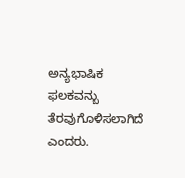ಅನ್ಯಭಾಷಿಕ ಫಲಕವನ್ಬು ತೆರವುಗೊಳಿಸಲಾಗಿದೆ ಎಂದರು.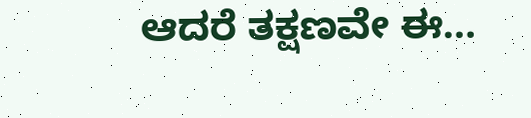ಆದರೆ ತಕ್ಷಣವೇ ಈ…